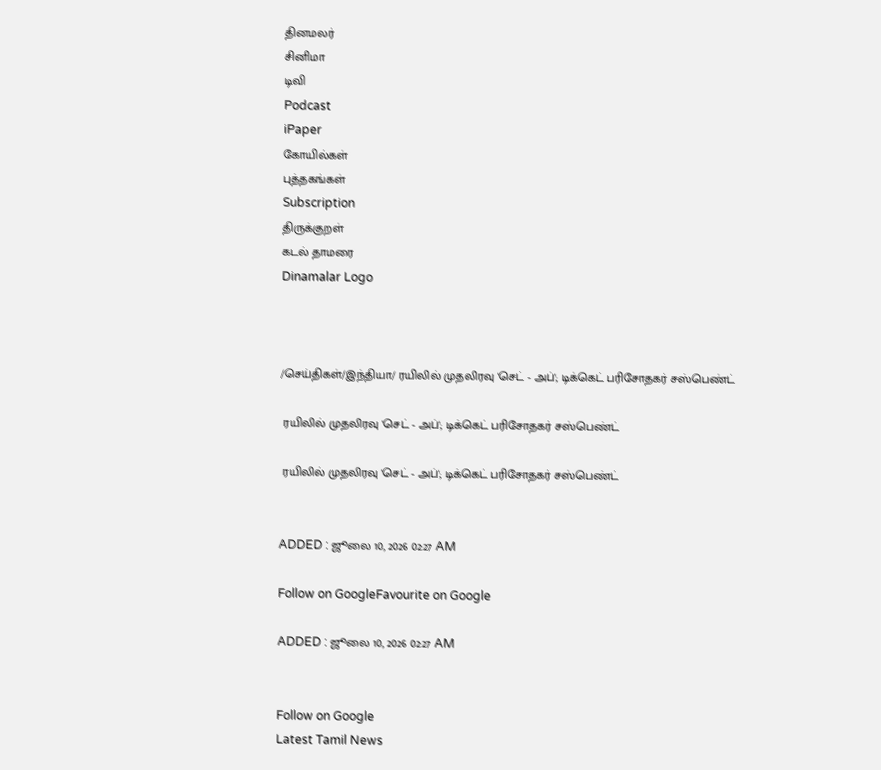தினமலர்
சினிமா
டிவி
Podcast
iPaper
கோயில்கள்
புத்தகங்கள்
Subscription
திருக்குறள்
கடல் தாமரை
Dinamalar Logo



/செய்திகள்/இந்தியா/ ரயிலில் முதலிரவு 'செட் - அப்'; டிக்கெட் பரிசோதகர் சஸ்பெண்ட்

 ரயிலில் முதலிரவு 'செட் - அப்'; டிக்கெட் பரிசோதகர் சஸ்பெண்ட்

 ரயிலில் முதலிரவு 'செட் - அப்'; டிக்கெட் பரிசோதகர் சஸ்பெண்ட்


ADDED : ஜூலை 10, 2026 02:27 AM

Follow on GoogleFavourite on Google

ADDED : ஜூலை 10, 2026 02:27 AM


Follow on Google
Latest Tamil News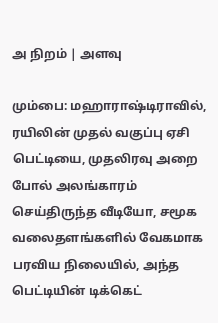அ நிறம் | அளவு

மும்பை: மஹாராஷ்டிராவில், ரயிலின் முதல் வகுப்பு ஏசி பெட்டியை, முதலிரவு அறை போல் அலங்காரம் செய்திருந்த வீடியோ, சமூக வலைதளங்களில் வேகமாக பரவிய நிலையில், அந்த பெட்டியின் டிக்கெட்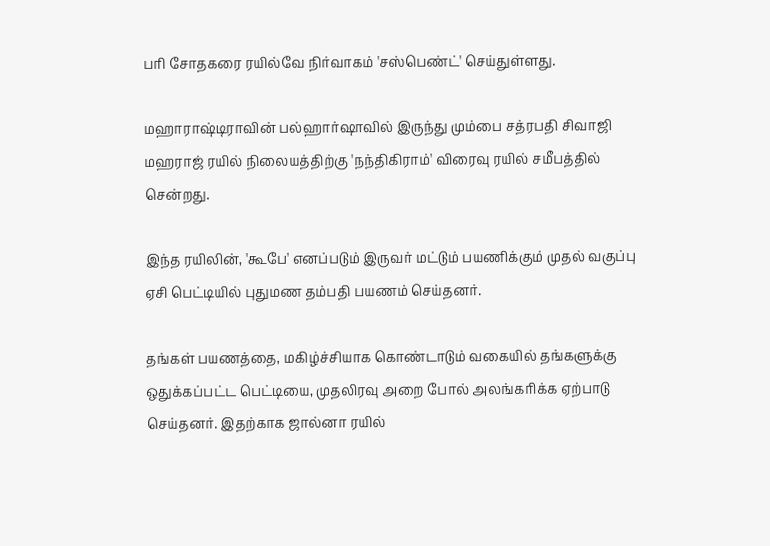பரி சோதகரை ரயில்வே நிர்வாகம் 'சஸ்பெண்ட்' செய்துள்ளது.

மஹாராஷ்டிராவின் பல்ஹார்ஷாவில் இருந்து மும்பை சத்ரபதி சிவாஜி மஹராஜ் ரயில் நிலையத்திற்கு 'நந்திகிராம்' விரைவு ரயில் சமீபத்தில் சென்றது.

இந்த ரயிலின், 'கூபே' எனப்படும் இருவர் மட்டும் பயணிக்கும் முதல் வகுப்பு ஏசி பெட்டியில் புதுமண தம்பதி பயணம் செய்தனர்.

தங்கள் பயணத்தை, மகிழ்ச்சியாக கொண்டாடும் வகையில் தங்களுக்கு ஒதுக்கப்பட்ட பெட்டியை, முதலிரவு அறை போல் அலங்கரிக்க ஏற்பாடு செய்தனர். இதற்காக ஜால்னா ரயில்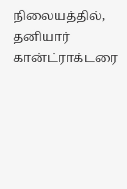நிலையத்தில், தனியார் கான்ட்ராக்டரை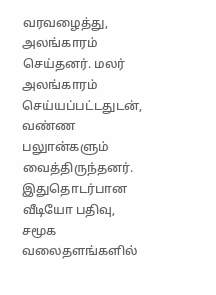வரவழைத்து, அலங்காரம் செய்தனர். மலர் அலங்காரம் செய்யப்பட்டதுடன், வண்ண பலுான்களும் வைத்திருந்தனர். இதுதொடர்பான வீடியோ பதிவு, சமூக வலைதளங்களில்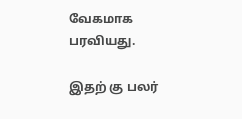வேகமாக பரவியது.

இதற் கு பலர்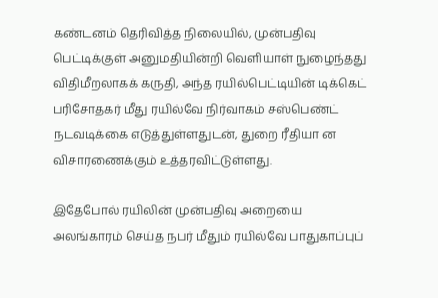கண்டனம் தெரிவித்த நிலையில், முன்பதிவு பெட்டிக்குள் அனுமதியின்றி வெளியாள் நுழைந்தது விதிமீறலாகக் கருதி, அந்த ரயில்பெட்டியின் டிக்கெட் பரிசோதகர் மீது ரயில்வே நிர்வாகம் சஸ்பெண்ட் நடவடிக்கை எடுத்துள்ளதுடன், துறை ரீதியா ன விசாரணைக்கும் உத்தரவிட்டுள்ளது.

இதேபோல் ரயிலின் முன்பதிவு அறையை அலங்காரம் செய்த நபர் மீதும் ரயில்வே பாதுகாப்புப்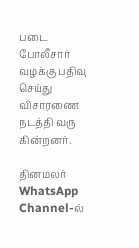படை போலீசார் வழக்கு பதிவு செய்து விசாரணை நடத்தி வரு கின்றனர்.

தினமலர் WhatsApp Channel-ல்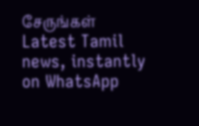சேருங்கள்
Latest Tamil news, instantly on WhatsApp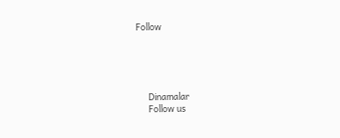Follow





      Dinamalar
      Follow us